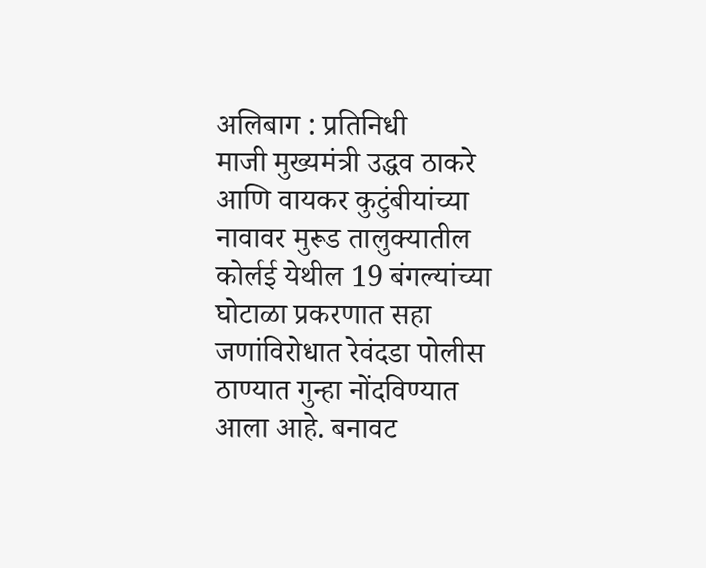अलिबाग : प्रतिनिधी
माजी मुख्यमंत्री उद्धव ठाकरे आणि वायकर कुटुंबीयांच्या नावावर मुरूड तालुक्यातील कोर्लई येथील 19 बंगल्यांच्या घोटाळा प्रकरणात सहा जणांविरोधात रेवंदडा पोलीस ठाण्यात गुन्हा नोंदविण्यात आला आहे. बनावट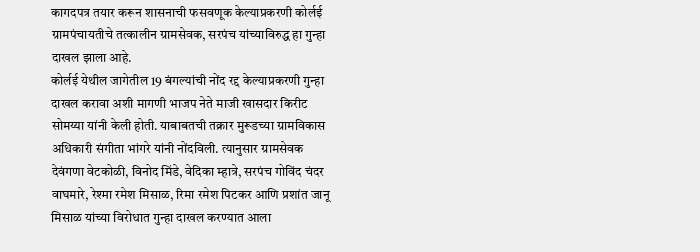कागदपत्र तयार करून शासनाची फसवणूक केल्याप्रकरणी कोर्लई ग्रामपंचायतीचे तत्कालीन ग्रामसेवक, सरपंच यांच्याविरुद्ध हा गुन्हा दाखल झाला आहे.
कोर्लई येथील जागेतील 19 बंगल्यांची नोंद रद्द केल्याप्रकरणी गुन्हा दाखल करावा अशी मागणी भाजप नेते माजी खासदार किरीट सोमय्या यांनी केली होती. याबाबतची तक्रार मुरूडच्या ग्रामविकास अधिकारी संगीता भांगरे यांनी नोंदविली. त्यानुसार ग्रामसेवक देवंगणा वेटकोळी, विनोद मिंडे, वेदिका म्हात्रे, सरपंच गोविंद चंदर वाघमारे, रेश्मा रमेश मिसाळ, रिमा रमेश पिटकर आणि प्रशांत जानू मिसाळ यांच्या विरोधात गुन्हा दाखल करण्यात आला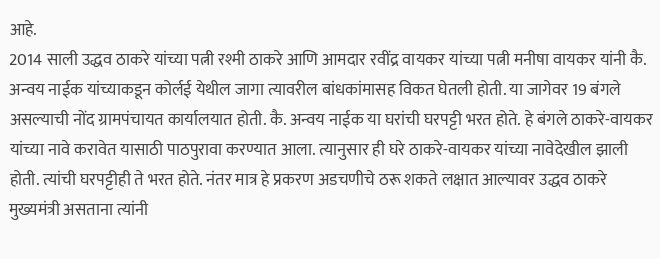आहे.
2014 साली उद्धव ठाकरे यांच्या पत्नी रश्मी ठाकरे आणि आमदार रवींद्र वायकर यांच्या पत्नी मनीषा वायकर यांनी कै. अन्वय नाईक यांच्याकडून कोर्लई येथील जागा त्यावरील बांधकांमासह विकत घेतली होती. या जागेवर 19 बंगले असल्याची नोंद ग्रामपंचायत कार्यालयात होती. कै. अन्वय नाईक या घरांची घरपट्टी भरत होते. हे बंगले ठाकरे-वायकर यांच्या नावे करावेत यासाठी पाठपुरावा करण्यात आला. त्यानुसार ही घरे ठाकरे-वायकर यांच्या नावेदेखील झाली होती. त्यांची घरपट्टीही ते भरत होते. नंतर मात्र हे प्रकरण अडचणीचे ठरू शकते लक्षात आल्यावर उद्धव ठाकरे मुख्यमंत्री असताना त्यांनी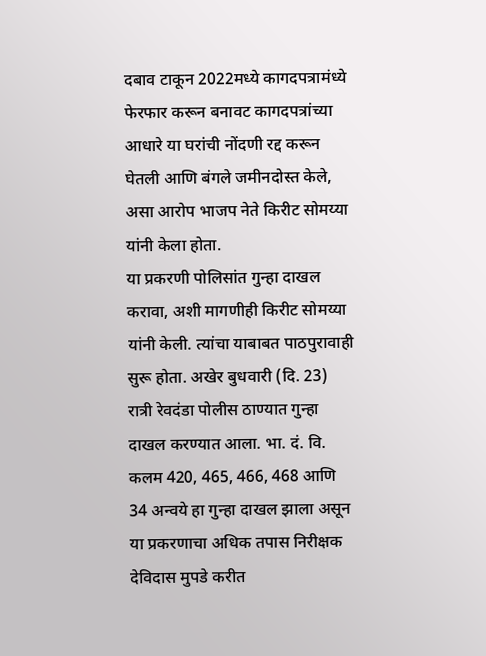दबाव टाकून 2022मध्ये कागदपत्रामंध्ये फेरफार करून बनावट कागदपत्रांच्या आधारे या घरांची नोंदणी रद्द करून घेतली आणि बंगले जमीनदोस्त केले, असा आरोप भाजप नेते किरीट सोमय्या यांनी केला होता.
या प्रकरणी पोलिसांत गुन्हा दाखल करावा, अशी मागणीही किरीट सोमय्या यांनी केली. त्यांचा याबाबत पाठपुरावाही सुरू होता. अखेर बुधवारी (दि. 23) रात्री रेवदंडा पोलीस ठाण्यात गुन्हा दाखल करण्यात आला. भा. दं. वि. कलम 420, 465, 466, 468 आणि 34 अन्वये हा गुन्हा दाखल झाला असून या प्रकरणाचा अधिक तपास निरीक्षक देविदास मुपडे करीत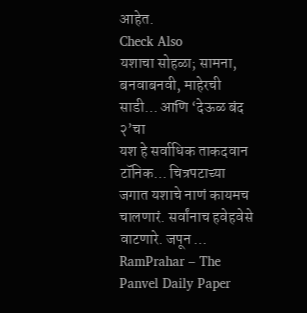आहेत.
Check Also
यशाचा सोहळा; सामना, बनवाबनवी, माहेरची साडी… आणि ‘देऊळ बंद २’चा
यश हे सर्वाधिक ताकदवान टॉनिक… चित्रपटाच्या जगात यशाचे नाणं कायमच चालणारं. सर्वांनाच हवेहवेसे वाटणारे. जपून …
RamPrahar – The Panvel Daily Paper